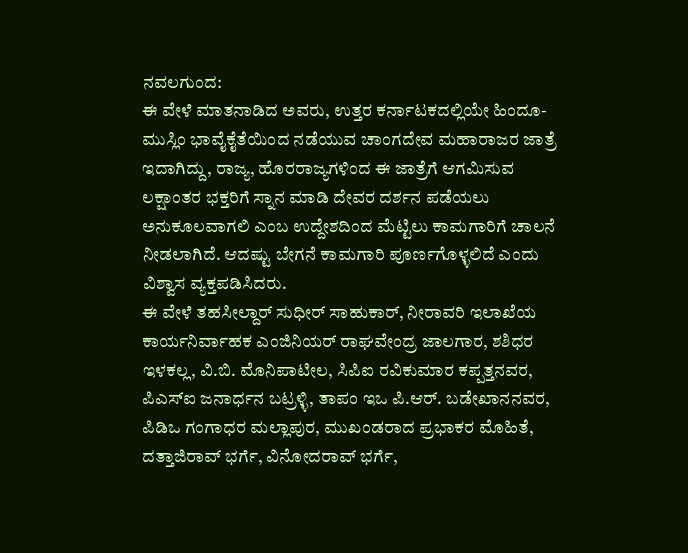ನವಲಗುಂದ:
ಈ ವೇಳೆ ಮಾತನಾಡಿದ ಅವರು, ಉತ್ತರ ಕರ್ನಾಟಕದಲ್ಲಿಯೇ ಹಿಂದೂ-ಮುಸ್ಲಿಂ ಭಾವೈಕೈತೆಯಿಂದ ನಡೆಯುವ ಚಾಂಗದೇವ ಮಹಾರಾಜರ ಜಾತ್ರೆ ಇದಾಗಿದ್ದು, ರಾಜ್ಯ, ಹೊರರಾಜ್ಯಗಳಿಂದ ಈ ಜಾತ್ರೆಗೆ ಆಗಮಿಸುವ ಲಕ್ಷಾಂತರ ಭಕ್ತರಿಗೆ ಸ್ನಾನ ಮಾಡಿ ದೇವರ ದರ್ಶನ ಪಡೆಯಲು ಅನುಕೂಲವಾಗಲಿ ಎಂಬ ಉದ್ದೇಶದಿಂದ ಮೆಟ್ಟಿಲು ಕಾಮಗಾರಿಗೆ ಚಾಲನೆ ನೀಡಲಾಗಿದೆ. ಆದಷ್ಟು ಬೇಗನೆ ಕಾಮಗಾರಿ ಪೂರ್ಣಗೊಳ್ಳಲಿದೆ ಎಂದು ವಿಶ್ವಾಸ ವ್ಯಕ್ತಪಡಿಸಿದರು.
ಈ ವೇಳೆ ತಹಸೀಲ್ದಾರ್ ಸುಧೀರ್ ಸಾಹುಕಾರ್, ನೀರಾವರಿ ಇಲಾಖೆಯ ಕಾರ್ಯನಿರ್ವಾಹಕ ಎಂಜಿನಿಯರ್ ರಾಘವೇಂದ್ರ ಜಾಲಗಾರ, ಶಶಿಧರ ಇಳಕಲ್ಲ, ವಿ.ಬಿ. ಮೊನಿಪಾಟೀಲ, ಸಿಪಿಐ ರವಿಕುಮಾರ ಕಪ್ಪತ್ತನವರ, ಪಿಎಸ್ಐ ಜನಾರ್ಧನ ಬಟ್ರಳ್ಳಿ, ತಾಪಂ ಇಒ ಪಿ.ಆರ್. ಬಡೇಖಾನನವರ, ಪಿಡಿಒ ಗಂಗಾಧರ ಮಲ್ಲಾಪುರ, ಮುಖಂಡರಾದ ಪ್ರಭಾಕರ ಮೊಹಿತೆ, ದತ್ತಾಜಿರಾವ್ ಭರ್ಗೆ, ವಿನೋದರಾವ್ ಭರ್ಗೆ,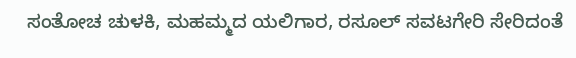ಸಂತೋಚ ಚುಳಕಿ, ಮಹಮ್ಮದ ಯಲಿಗಾರ, ರಸೂಲ್ ಸವಟಗೇರಿ ಸೇರಿದಂತೆ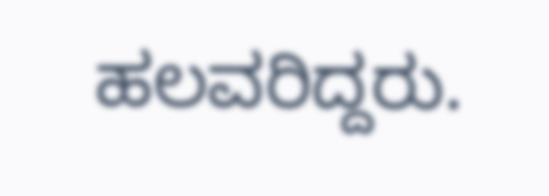ಹಲವರಿದ್ದರು.